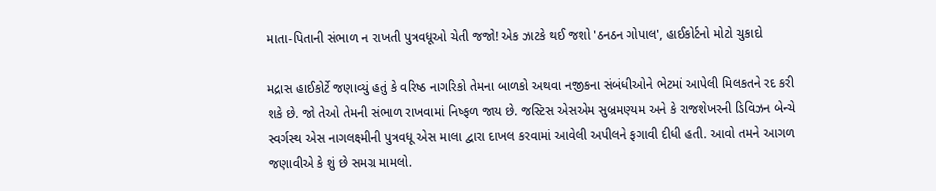માતા-પિતાની સંભાળ ન રાખતી પુત્રવધૂઓ ચેતી જજો! એક ઝાટકે થઈ જશો 'ઠનઠન ગોપાલ', હાઈકોર્ટનો મોટો ચુકાદો

મદ્રાસ હાઈકોર્ટે જણાવ્યું હતું કે વરિષ્ઠ નાગરિકો તેમના બાળકો અથવા નજીકના સંબંધીઓને ભેટમાં આપેલી મિલકતને રદ કરી શકે છે. જો તેઓ તેમની સંભાળ રાખવામાં નિષ્ફળ જાય છે. જસ્ટિસ એસએમ સુબ્રમણ્યમ અને કે રાજશેખરની ડિવિઝન બેન્ચે સ્વર્ગસ્થ એસ નાગલક્ષ્મીની પુત્રવધૂ એસ માલા દ્વારા દાખલ કરવામાં આવેલી અપીલને ફગાવી દીધી હતી. આવો તમને આગળ જણાવીએ કે શું છે સમગ્ર મામલો.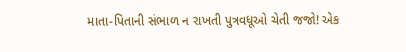માતા-પિતાની સંભાળ ન રાખતી પુત્રવધૂઓ ચેતી જજો! એક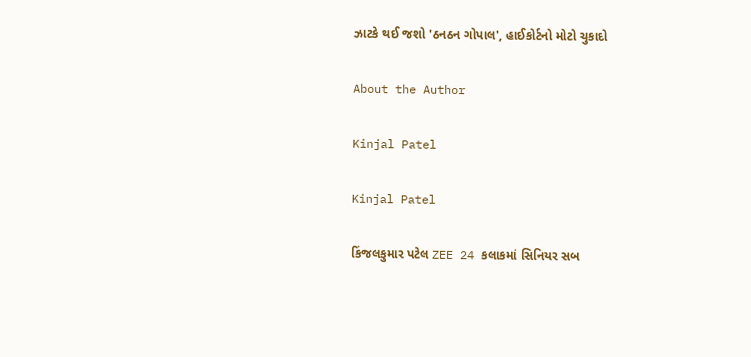ઝાટકે થઈ જશો 'ઠનઠન ગોપાલ', હાઈકોર્ટનો મોટો ચુકાદો

About the Author

Kinjal Patel

Kinjal Patel

કિંજલકુમાર પટેલ ZEE 24 કલાકમાં સિનિયર સબ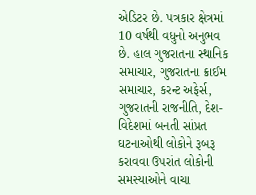એડિટર છે. પત્રકાર ક્ષેત્રમાં 10 વર્ષથી વધુનો અનુભવ છે. હાલ ગુજરાતના સ્થાનિક સમાચાર, ગુજરાતના ક્રાઈમ સમાચાર, કરન્ટ અફેર્સ, ગુજરાતની રાજનીતિ, દેશ-વિદેશમાં બનતી સાંપ્રત ઘટનાઓથી લોકોને રૂબરૂ કરાવવા ઉપરાંત લોકોની સમસ્યાઓને વાચા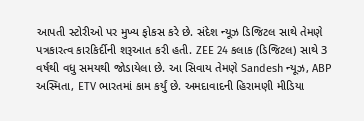આપતી સ્ટોરીઓ પર મુખ્ય ફોકસ કરે છે. સંદેશ ન્યૂઝ ડિજિટલ સાથે તેમણે પત્રકારત્વ કારકિર્દીની શરૂઆત કરી હતી. ZEE 24 કલાક (ડિજિટલ) સાથે 3 વર્ષથી વધુ સમયથી જોડાયેલા છે. આ સિવાય તેમણે Sandesh ન્યૂઝ, ABP અસ્મિતા, ETV ભારતમાં કામ કર્યું છે. અમદાવાદની હિરામણી મીડિયા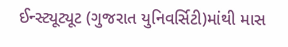ઈન્સ્ટ્યૂટ્યૂટ (ગુજરાત યુનિવર્સિટી)માંથી માસ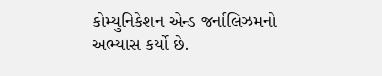કોમ્યુનિકેશન એન્ડ જર્નાલિઝમનો અભ્યાસ કર્યો છે.